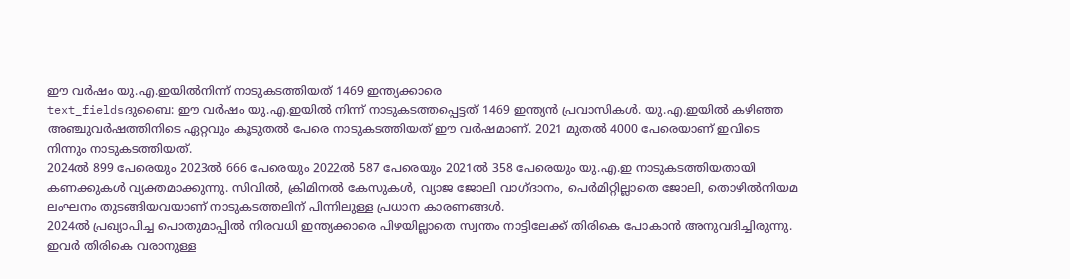ഈ വർഷം യു.എ.ഇയിൽനിന്ന് നാടുകടത്തിയത് 1469 ഇന്ത്യക്കാരെ
text_fieldsദുബൈ: ഈ വർഷം യു.എ.ഇയിൽ നിന്ന് നാടുകടത്തപ്പെട്ടത് 1469 ഇന്ത്യൻ പ്രവാസികൾ. യു.എ.ഇയിൽ കഴിഞ്ഞ അഞ്ചുവർഷത്തിനിടെ ഏറ്റവും കൂടുതൽ പേരെ നാടുകടത്തിയത് ഈ വർഷമാണ്. 2021 മുതൽ 4000 പേരെയാണ് ഇവിടെ നിന്നും നാടുകടത്തിയത്.
2024ൽ 899 പേരെയും 2023ൽ 666 പേരെയും 2022ൽ 587 പേരെയും 2021ൽ 358 പേരെയും യു.എ.ഇ നാടുകടത്തിയതായി കണക്കുകൾ വ്യക്തമാക്കുന്നു. സിവിൽ, ക്രിമിനൽ കേസുകൾ, വ്യാജ ജോലി വാഗ്ദാനം, പെർമിറ്റില്ലാതെ ജോലി, തൊഴിൽനിയമ ലംഘനം തുടങ്ങിയവയാണ് നാടുകടത്തലിന് പിന്നിലുള്ള പ്രധാന കാരണങ്ങൾ.
2024ൽ പ്രഖ്യാപിച്ച പൊതുമാപ്പിൽ നിരവധി ഇന്ത്യക്കാരെ പിഴയില്ലാതെ സ്വന്തം നാട്ടിലേക്ക് തിരികെ പോകാൻ അനുവദിച്ചിരുന്നു. ഇവർ തിരികെ വരാനുള്ള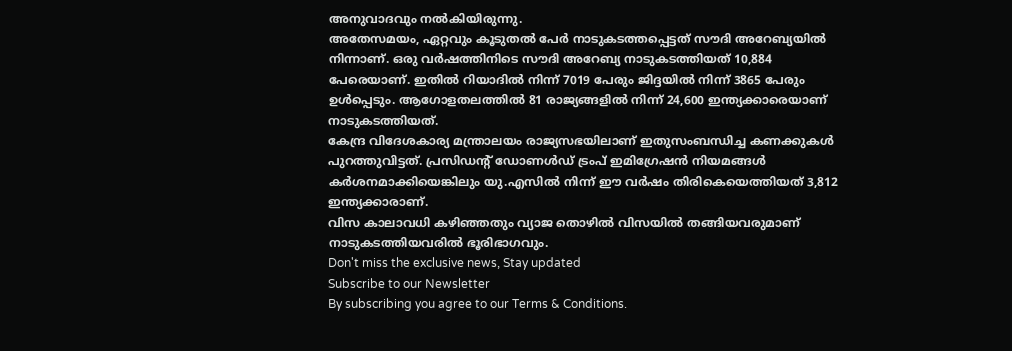അനുവാദവും നൽകിയിരുന്നു.
അതേസമയം, ഏറ്റവും കൂടുതൽ പേർ നാടുകടത്തപ്പെട്ടത് സൗദി അറേബ്യയിൽ നിന്നാണ്. ഒരു വർഷത്തിനിടെ സൗദി അറേബ്യ നാടുകടത്തിയത് 10,884 പേരെയാണ്. ഇതിൽ റിയാദിൽ നിന്ന് 7019 പേരും ജിദ്ദയിൽ നിന്ന് 3865 പേരും ഉൾപ്പെടും. ആഗോളതലത്തിൽ 81 രാജ്യങ്ങളിൽ നിന്ന് 24,600 ഇന്ത്യക്കാരെയാണ് നാടുകടത്തിയത്.
കേന്ദ്ര വിദേശകാര്യ മന്ത്രാലയം രാജ്യസഭയിലാണ് ഇതുസംബന്ധിച്ച കണക്കുകൾ പുറത്തുവിട്ടത്. പ്രസിഡന്റ് ഡോണൾഡ് ട്രംപ് ഇമിഗ്രേഷൻ നിയമങ്ങൾ കർശനമാക്കിയെങ്കിലും യു.എസിൽ നിന്ന് ഈ വർഷം തിരികെയെത്തിയത് 3,812 ഇന്ത്യക്കാരാണ്.
വിസ കാലാവധി കഴിഞ്ഞതും വ്യാജ തൊഴിൽ വിസയിൽ തങ്ങിയവരുമാണ് നാടുകടത്തിയവരിൽ ഭൂരിഭാഗവും.
Don't miss the exclusive news, Stay updated
Subscribe to our Newsletter
By subscribing you agree to our Terms & Conditions.